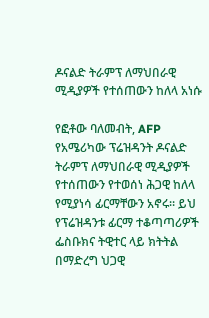ዶናልድ ትራምፕ ለማህበራዊ ሚዲያዎች የተሰጠውን ከለላ አነሱ

የፎቶው ባለመብት, AFP
የአሜሪካው ፕሬዝዳንት ዶናልድ ትራምፕ ለማህበራዊ ሚዲያዎች የተሰጠውን የተወሰነ ሕጋዊ ከለላ የሚያነሳ ፊርማቸውን አኖሩ። ይህ የፕሬዝዳንቱ ፊርማ ተቆጣጣሪዎች ፌስቡክና ትዊተር ላይ ክትትል በማድረግ ህጋዊ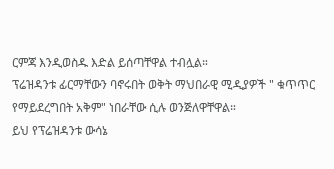ርምጃ እንዲወስዱ እድል ይሰጣቸዋል ተብሏል።
ፕሬዝዳንቱ ፊርማቸውን ባኖሩበት ወቅት ማህበራዊ ሚዲያዎች " ቁጥጥር የማይደረግበት አቅም" ነበራቸው ሲሉ ወንጅለዋቸዋል።
ይህ የፕሬዝዳንቱ ውሳኔ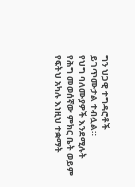ግን ህጋዊ ተግዳሮቶች ይገጥሙታል ተብሏል።
የህግ ባለሙያዎች እንደሚሉት የሕግ መወሰኛው ምክር ቤት ወይም የፍትህ አካሉ እነዚህ ተቋማት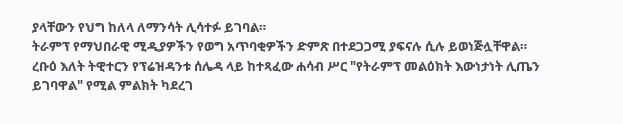ያላቸውን የህግ ከለላ ለማንሳት ሊሳተፉ ይገባል።
ትራምፕ የማህበራዊ ሚዲያዎችን የወግ አጥባቂዎችን ድምጽ በተደጋጋሚ ያፍናሉ ሲሉ ይወነጅሏቸዋል።
ረቡዕ እለት ትዊተርን የፕሬዝዳንቱ ሰሌዳ ላይ ከተጻፈው ሐሳብ ሥር "የትራምፕ መልዕክት እውነታነት ሊጤን ይገባዋል" የሚል ምልክት ካደረገ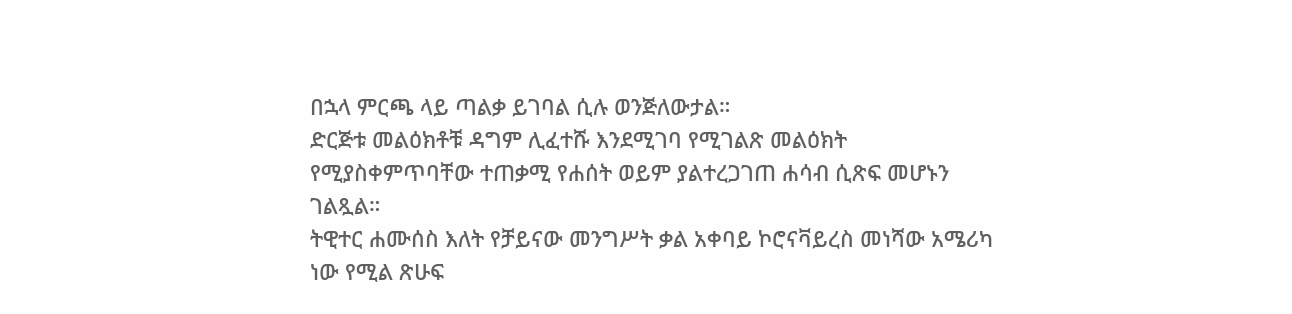በኋላ ምርጫ ላይ ጣልቃ ይገባል ሲሉ ወንጅለውታል።
ድርጅቱ መልዕክቶቹ ዳግም ሊፈተሹ እንደሚገባ የሚገልጽ መልዕክት የሚያስቀምጥባቸው ተጠቃሚ የሐሰት ወይም ያልተረጋገጠ ሐሳብ ሲጽፍ መሆኑን ገልጿል።
ትዊተር ሐሙሰስ እለት የቻይናው መንግሥት ቃል አቀባይ ኮሮናቫይረስ መነሻው አሜሪካ ነው የሚል ጽሁፍ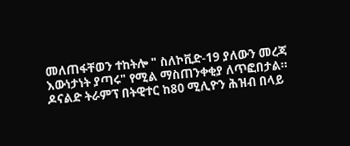መለጠፋቸወን ተከትሎ " ስለኮቪድ-19 ያለውን መረጃ እውነታነት ያጣሩ" የሚል ማስጠንቀቂያ ለጥፎበታል።
ዶናልድ ትራምፕ በትዊተር ከ80 ሚሊዮን ሕዝብ በላይ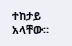ተከታይ አላቸው።